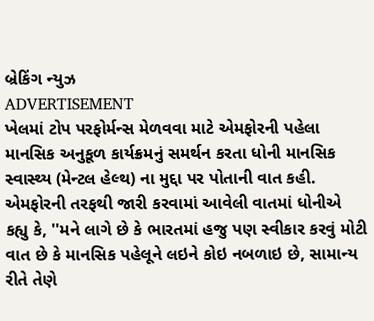બ્રેકિંગ ન્યુઝ
ADVERTISEMENT
ખેલમાં ટોપ પરફોર્મન્સ મેળવવા માટે એમફોરની પહેલા માનસિક અનુકૂળ કાર્યક્રમનું સમર્થન કરતા ધોની માનસિક સ્વાસ્થ્ય (મેન્ટલ હેલ્થ) ના મુદ્દા પર પોતાની વાત કહી. એમફોરની તરફથી જારી કરવામાં આવેલી વાતમાં ધોનીએ કહ્યુ કે, ''મને લાગે છે કે ભારતમાં હજુ પણ સ્વીકાર કરવું મોટી વાત છે કે માનસિક પહેલૂને લઇને કોઇ નબળાઇ છે, સામાન્ય રીતે તેણે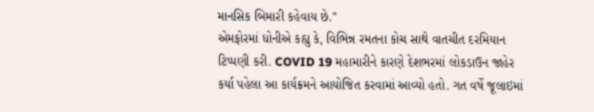માનસિક બિમારી કહેવાય છે.''
એમફોરમાં ધોનીએ કહ્યુ કે, વિભિન્ન રમતના કોચ સાથે વાતચીત દરમિયાન ટિપ્પણી કરી. COVID 19 મહામારીને કારણે દેશભરમાં લોકડાઉન જાહેર કર્યા પહેલા આ કાર્યક્રમને આયોજિત કરવામાં આવ્યો હતો. ગત વર્ષે જૂલાઇમાં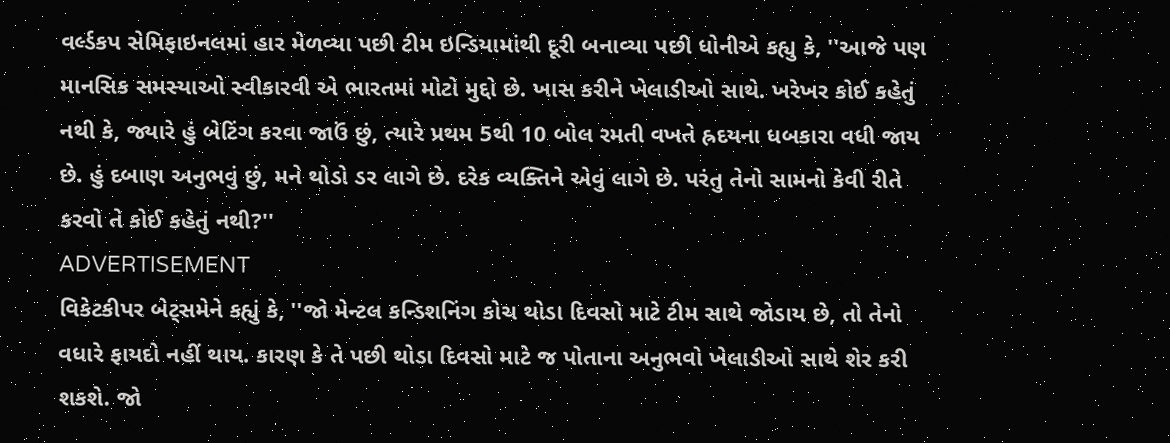વર્લ્ડકપ સેમિફાઇનલમાં હાર મેળવ્યા પછી ટીમ ઇન્ડિયામાંથી દૂરી બનાવ્યા પછી ધોનીએ કહ્યુ કે, ''આજે પણ માનસિક સમસ્યાઓ સ્વીકારવી એ ભારતમાં મોટો મુદ્દો છે. ખાસ કરીને ખેલાડીઓ સાથે. ખરેખર કોઈ કહેતું નથી કે, જ્યારે હું બેટિંગ કરવા જાઉં છું, ત્યારે પ્રથમ 5થી 10 બોલ રમતી વખતે હ્રદયના ધબકારા વધી જાય છે. હું દબાણ અનુભવું છું, મને થોડો ડર લાગે છે. દરેક વ્યક્તિને એવું લાગે છે. પરંતુ તેનો સામનો કેવી રીતે કરવો તે કોઈ કહેતું નથી?''
ADVERTISEMENT
વિકેટકીપર બેટ્સમેને કહ્યું કે, ''જો મેન્ટલ કન્ડિશનિંગ કોચ થોડા દિવસો માટે ટીમ સાથે જોડાય છે, તો તેનો વધારે ફાયદો નહીં થાય. કારણ કે તે પછી થોડા દિવસો માટે જ પોતાના અનુભવો ખેલાડીઓ સાથે શેર કરી શકશે. જો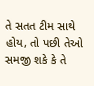તે સતત ટીમ સાથે હોય, તો પછી તેઓ સમજી શકે કે તે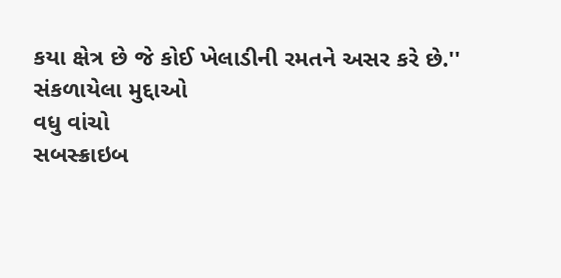કયા ક્ષેત્ર છે જે કોઈ ખેલાડીની રમતને અસર કરે છે.''
સંકળાયેલા મુદ્દાઓ
વધુ વાંચો
સબસ્ક્રાઇબ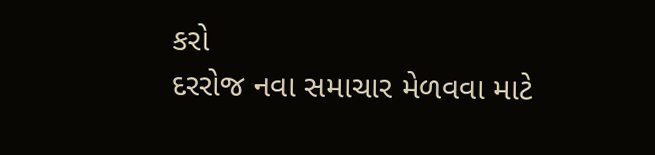કરો
દરરોજ નવા સમાચાર મેળવવા માટે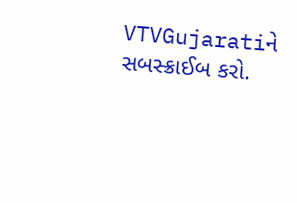VTVGujaratiને સબસ્ક્રાઈબ કરો.